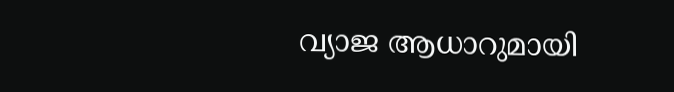വ്യാജ ആധാറുമായി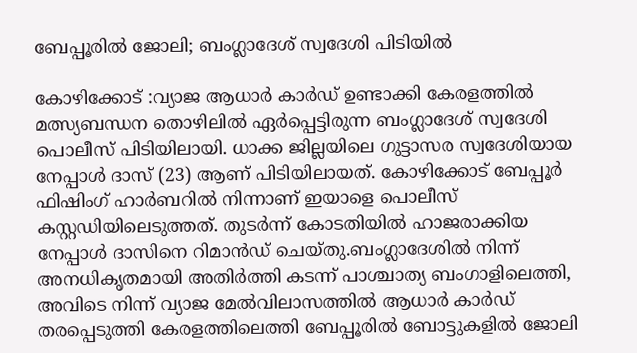ബേപ്പൂരില്‍ ജോലി; ബംഗ്ലാദേശ് സ്വദേശി പിടിയില്‍

കോഴിക്കോട് :വ്യാജ ആധാര്‍ കാര്‍ഡ് ഉണ്ടാക്കി കേരളത്തില്‍ മത്സ്യബന്ധന തൊഴിലില്‍ ഏര്‍പ്പെട്ടിരുന്ന ബംഗ്ലാദേശ് സ്വദേശി പൊലീസ് പിടിയിലായി. ധാക്ക ജില്ലയിലെ ഗുട്ടാസര സ്വദേശിയായ നേപ്പാള്‍ ദാസ് (23) ആണ് പിടിയിലായത്. കോഴിക്കോട് ബേപ്പൂര്‍ ഫിഷിംഗ് ഹാര്‍ബറില്‍ നിന്നാണ് ഇയാളെ പൊലീസ് കസ്റ്റഡിയിലെടുത്തത്. തുടര്‍ന്ന് കോടതിയില്‍ ഹാജരാക്കിയ നേപ്പാള്‍ ദാസിനെ റിമാന്‍ഡ് ചെയ്തു.ബംഗ്ലാദേശില്‍ നിന്ന് അനധികൃതമായി അതിര്‍ത്തി കടന്ന് പാശ്ചാത്യ ബംഗാളിലെത്തി, അവിടെ നിന്ന് വ്യാജ മേല്‍വിലാസത്തില്‍ ആധാര്‍ കാര്‍ഡ് തരപ്പെടുത്തി കേരളത്തിലെത്തി ബേപ്പൂരില്‍ ബോട്ടുകളില്‍ ജോലി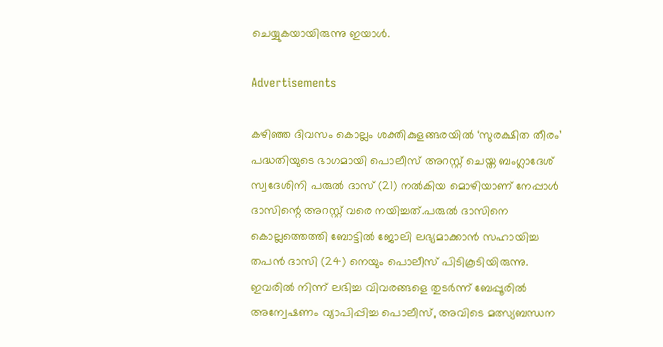ചെയ്യുകയായിരുന്നു ഇയാള്‍.

Advertisements

കഴിഞ്ഞ ദിവസം കൊല്ലം ശക്തികുളങ്ങരയില്‍ ‘സുരക്ഷിത തീരം’ പദ്ധതിയുടെ ഭാഗമായി പൊലീസ് അറസ്റ്റ് ചെയ്ത ബംഗ്ലാദേശ് സ്വദേശിനി പരുല്‍ ദാസ് (21) നല്‍കിയ മൊഴിയാണ് നേപ്പാള്‍ ദാസിന്റെ അറസ്റ്റ് വരെ നയിച്ചത്.പരുല്‍ ദാസിനെ കൊല്ലത്തെത്തി ബോട്ടില്‍ ജോലി ലഭ്യമാക്കാന്‍ സഹായിച്ച തപന്‍ ദാസി (24) നെയും പൊലീസ് പിടികൂടിയിരുന്നു. ഇവരില്‍ നിന്ന് ലഭിച്ച വിവരങ്ങളെ തുടര്‍ന്ന് ബേപ്പൂരില്‍ അന്വേഷണം വ്യാപിപ്പിച്ച പൊലീസ്, അവിടെ മത്സ്യബന്ധന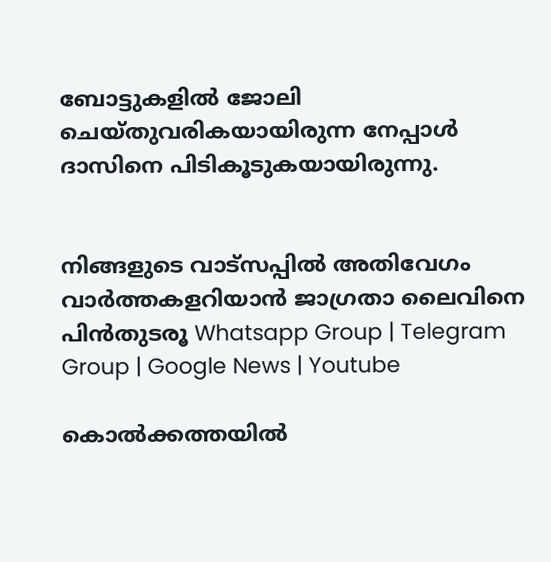ബോട്ടുകളില്‍ ജോലി ചെയ്തുവരികയായിരുന്ന നേപ്പാള്‍ ദാസിനെ പിടികൂടുകയായിരുന്നു.


നിങ്ങളുടെ വാട്സപ്പിൽ അതിവേഗം വാർത്തകളറിയാൻ ജാഗ്രതാ ലൈവിനെ പിൻതുടരൂ Whatsapp Group | Telegram Group | Google News | Youtube

കൊല്‍ക്കത്തയില്‍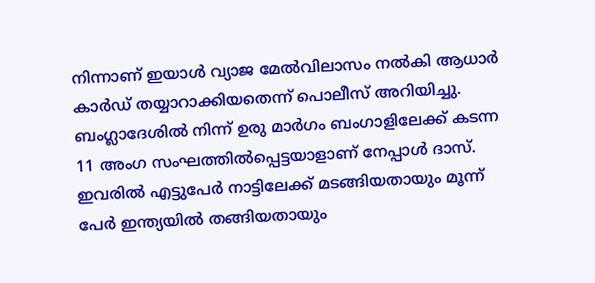നിന്നാണ് ഇയാള്‍ വ്യാജ മേല്‍വിലാസം നല്‍കി ആധാര്‍ കാര്‍ഡ് തയ്യാറാക്കിയതെന്ന് പൊലീസ് അറിയിച്ചു. ബംഗ്ലാദേശില്‍ നിന്ന് ഉരു മാര്‍ഗം ബംഗാളിലേക്ക് കടന്ന 11 അംഗ സംഘത്തില്‍പ്പെട്ടയാളാണ് നേപ്പാള്‍ ദാസ്. ഇവരില്‍ എട്ടുപേര്‍ നാട്ടിലേക്ക് മടങ്ങിയതായും മൂന്ന് പേര്‍ ഇന്ത്യയില്‍ തങ്ങിയതായും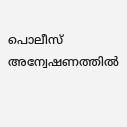പൊലീസ് അന്വേഷണത്തില്‍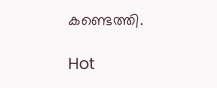കണ്ടെത്തി.

Hot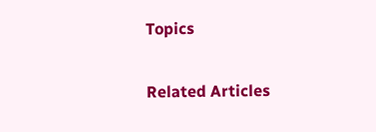Topics

Related Articles